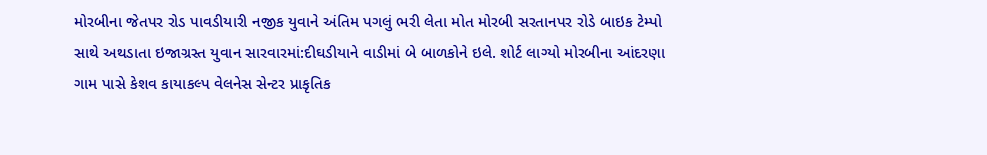મોરબીના જેતપર રોડ પાવડીયારી નજીક યુવાને અંતિમ પગલું ભરી લેતા મોત મોરબી સરતાનપર રોડે બાઇક ટેમ્પો સાથે અથડાતા ઇજાગ્રસ્ત યુવાન સારવારમાં:દીઘડીયાને વાડીમાં બે બાળકોને ઇલે. શોર્ટ લાગ્યો મોરબીના આંદરણા ગામ પાસે કેશવ કાયાકલ્પ વેલનેસ સેન્ટર પ્રાકૃતિક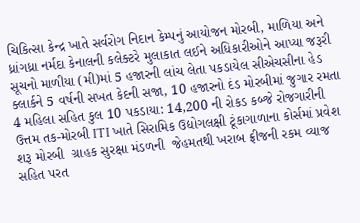ચિકિત્સા કેન્દ્ર ખાતે સર્વરોગ નિદાન કેમ્પનું આયોજન મોરબી, માળિયા અને ધ્રાંગધ્રા નર્મદા કેનાલની કલેક્ટરે મુલાકાત લઈને અધિકારીઓને આપ્યા જરૂરી સૂચનો માળીયા (મી)માં 5 હજારની લાંચ લેતા પકડાયેલ સીએચસીના હેડ ક્લાર્કને 5 વર્ષની સખત કેદની સજા, 10 હજારનો દંડ મોરબીમાં જુગાર રમતા 4 મહિલા સહિત કુલ 10 પકડાયા: 14,200 ની રોકડ કબ્જે રોજગારીની ઉત્તમ તક-મોરબી ITI ખાતે સિરામિક ઉદ્યોગલક્ષી ટૂંકાગાળાના કોર્સમાં પ્રવેશ શરૂ મોરબી  ગ્રાહક સુરક્ષા મંડળની  જેહમતથી ખરાબ ફ્રીજની રકમ વ્યાજ સહિત પરત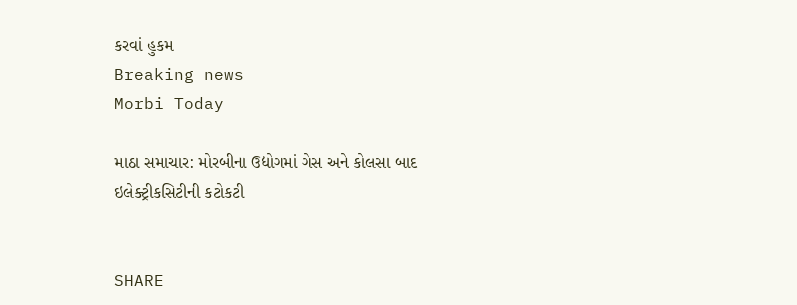કરવાં હુકમ
Breaking news
Morbi Today

માઠા સમાચાર: મોરબીના ઉદ્યોગમાં ગેસ અને કોલસા બાદ ઇલેક્ટ્રીકસિટીની કટોકટી


SHARE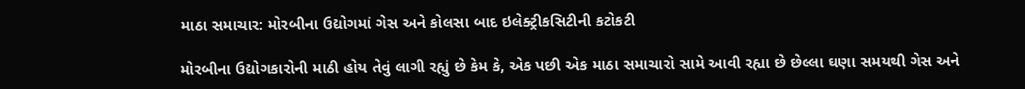માઠા સમાચાર: મોરબીના ઉદ્યોગમાં ગેસ અને કોલસા બાદ ઇલેક્ટ્રીકસિટીની કટોકટી

મોરબીના ઉદ્યોગકારોની માઠી હોય તેવું લાગી રહ્યું છે કેમ કે, એક પછી એક માઠા સમાચારો સામે આવી રહ્યા છે છેલ્લા ઘણા સમયથી ગેસ અને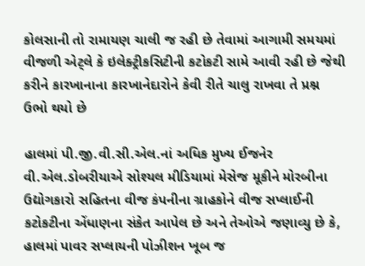કોલસાની તો રામાયણ ચાલી જ રહી છે તેવામાં આગામી સમયમાં વીજળી એટ્લે કે ઇલેક્ટ્રીકસિટીની કટોકટી સામે આવી રહી છે જેથી કરીને કારખાનાના કારખાનેદારોને કેવી રીતે ચાલુ રાખવા તે પ્રશ્ન ઉભો થયો છે

હાલમાં પી.જી.વી.સી.એલ.નાં અધિક મુખ્ય ઈજનેર વી.એલ.ડોબરીયાએ સોશ્યલ મીડિયામાં મેસેજ મૂકીને મોરબીના ઉદ્યોગકારો સહિતના વીજ કંપનીના ગ્રાહકોને વીજ સપ્લાઈની કટોકટીના એંધાણના સંકેત આપેલ છે અને તેઓએ જણાવ્યુ છે કે, હાલમાં પાવર સપ્લાયની પોઝીશન ખૂબ જ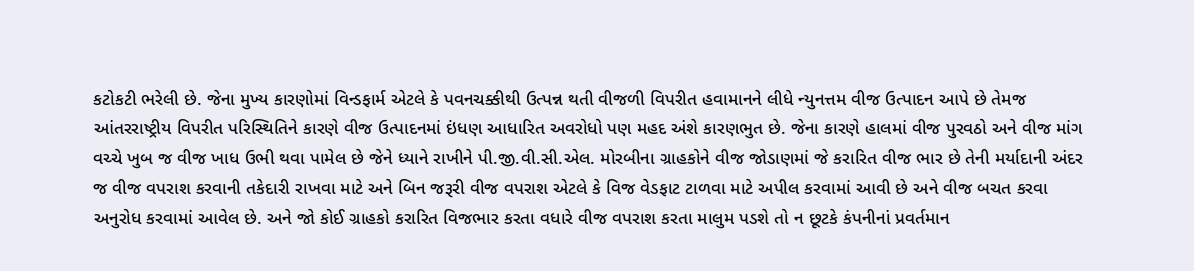કટોકટી ભરેલી છે. જેના મુખ્ય કારણોમાં વિન્ડફાર્મ એટલે કે પવનચક્કીથી ઉત્પન્ન થતી વીજળી વિપરીત હવામાનને લીધે ન્યુનત્તમ વીજ ઉત્પાદન આપે છે તેમજ આંતરરાષ્ટ્રીય વિપરીત પરિસ્થિતિને કારણે વીજ ઉત્પાદનમાં ઇંધણ આધારિત અવરોધો પણ મહદ અંશે કારણભુત છે. જેના કારણે હાલમાં વીજ પુરવઠો અને વીજ માંગ વચ્ચે ખુબ જ વીજ ખાધ ઉભી થવા પામેલ છે જેને ધ્યાને રાખીને પી.જી.વી.સી.એલ. મોરબીના ગ્રાહકોને વીજ જોડાણમાં જે કરારિત વીજ ભાર છે તેની મર્યાદાની અંદર જ વીજ વપરાશ કરવાની તકેદારી રાખવા માટે અને બિન જરૂરી વીજ વપરાશ એટલે કે વિજ વેડફાટ ટાળવા માટે અપીલ કરવામાં આવી છે અને વીજ બચત કરવા અનુરોધ કરવામાં આવેલ છે. અને જો કોઈ ગ્રાહકો કરારિત વિજભાર કરતા વધારે વીજ વપરાશ કરતા માલુમ પડશે તો ન છૂટકે કંપનીનાં પ્રવર્તમાન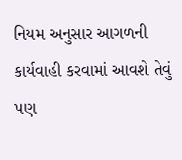નિયમ અનુસાર આગળની કાર્યવાહી કરવામાં આવશે તેવું પણ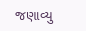જણાવ્યુ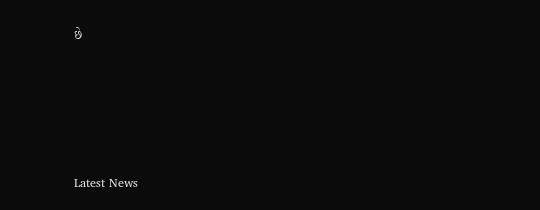છે






Latest News